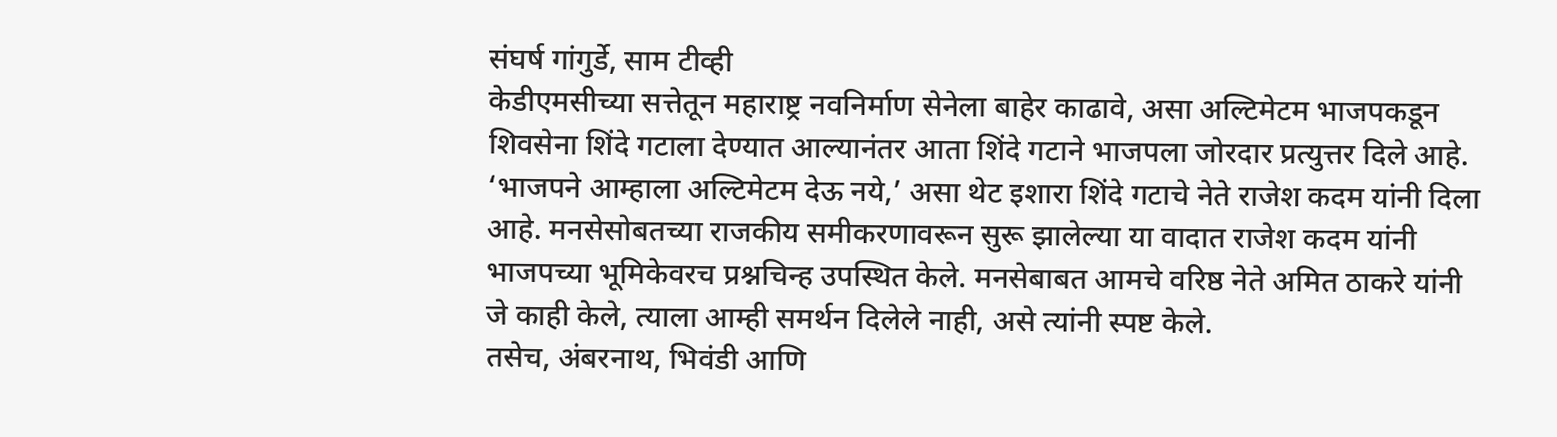संघर्ष गांगुर्डे, साम टीव्ही
केडीएमसीच्या सत्तेतून महाराष्ट्र नवनिर्माण सेनेला बाहेर काढावे, असा अल्टिमेटम भाजपकडून शिवसेना शिंदे गटाला देण्यात आल्यानंतर आता शिंदे गटाने भाजपला जोरदार प्रत्युत्तर दिले आहे. ‘भाजपने आम्हाला अल्टिमेटम देऊ नये,’ असा थेट इशारा शिंदे गटाचे नेते राजेश कदम यांनी दिला आहे. मनसेसोबतच्या राजकीय समीकरणावरून सुरू झालेल्या या वादात राजेश कदम यांनी भाजपच्या भूमिकेवरच प्रश्नचिन्ह उपस्थित केले. मनसेबाबत आमचे वरिष्ठ नेते अमित ठाकरे यांनी जे काही केले, त्याला आम्ही समर्थन दिलेले नाही, असे त्यांनी स्पष्ट केले.
तसेच, अंबरनाथ, भिवंडी आणि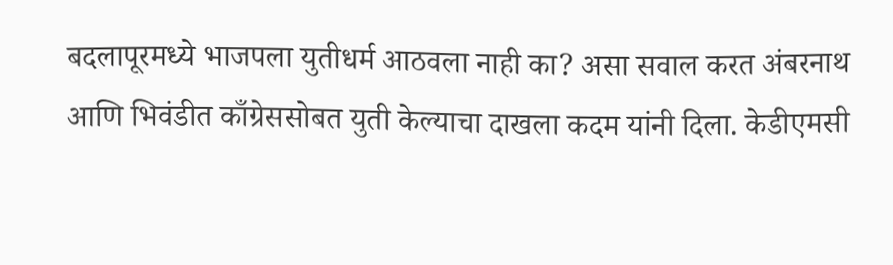बदलापूरमध्ये भाजपला युतीधर्म आठवला नाही का? असा सवाल करत अंबरनाथ आणि भिवंडीत काँग्रेससोबत युती केल्याचा दाखला कदम यांनी दिला. केडीएमसी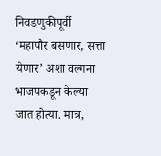निवडणुकीपूर्वी ‘महापौर बसणार, सत्ता येणार’ अशा वल्गना भाजपकडून केल्या जात होत्या. मात्र,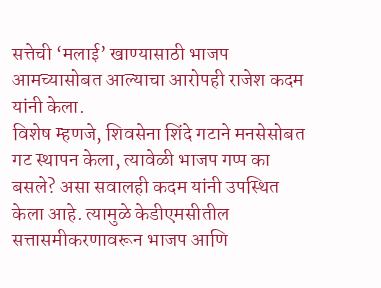सत्तेची ‘मलाई’ खाण्यासाठी भाजप आमच्यासोबत आल्याचा आरोपही राजेश कदम यांनी केला.
विशेष म्हणजे, शिवसेना शिंदे गटाने मनसेसोबत गट स्थापन केला, त्यावेळी भाजप गप्प का बसले? असा सवालही कदम यांनी उपस्थित केला आहे. त्यामुळे केडीएमसीतील सत्तासमीकरणावरून भाजप आणि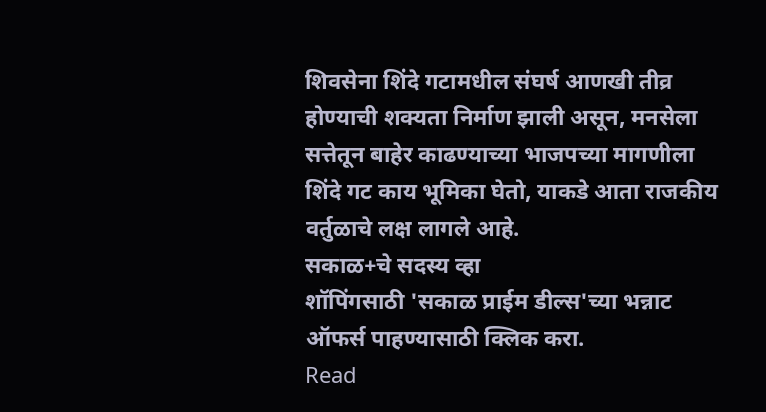शिवसेना शिंदे गटामधील संघर्ष आणखी तीव्र होण्याची शक्यता निर्माण झाली असून, मनसेला सत्तेतून बाहेर काढण्याच्या भाजपच्या मागणीला शिंदे गट काय भूमिका घेतो, याकडे आता राजकीय वर्तुळाचे लक्ष लागले आहे.
सकाळ+चे सदस्य व्हा
शॉपिंगसाठी 'सकाळ प्राईम डील्स'च्या भन्नाट ऑफर्स पाहण्यासाठी क्लिक करा.
Read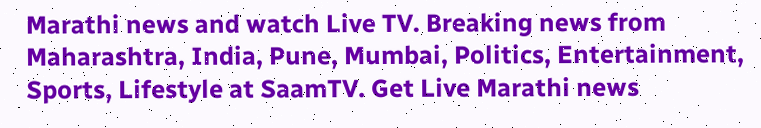Marathi news and watch Live TV. Breaking news from Maharashtra, India, Pune, Mumbai, Politics, Entertainment, Sports, Lifestyle at SaamTV. Get Live Marathi news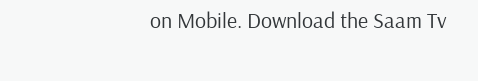on Mobile. Download the Saam Tv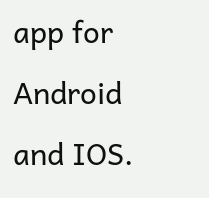app for Android and IOS.